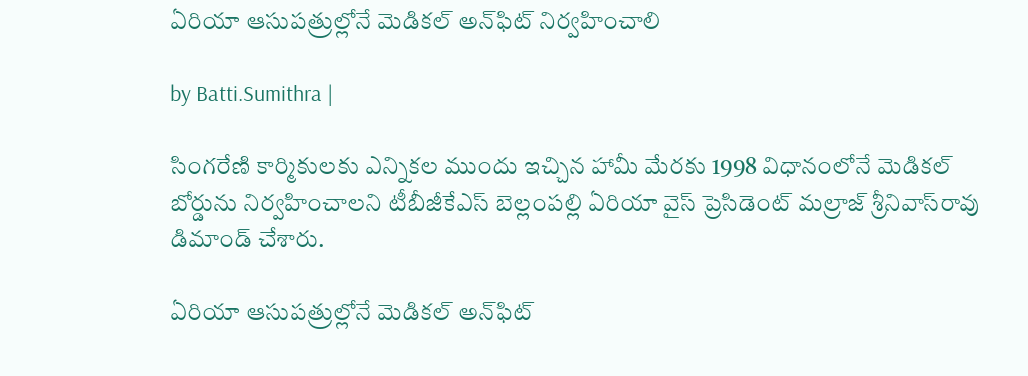ఏరియా ఆసుపత్రుల్లోనే మెడికల్ అన్‌ఫిట్ నిర్వహించాలి

by Batti.Sumithra |

సింగరేణి కార్మికులకు ఎన్నికల ముందు ఇచ్చిన హామీ మేరకు 1998 విధానంలోనే మెడికల్ బోర్డును నిర్వహించాలని టీబీజీకేఎస్ బెల్లంపల్లి ఏరియా వైస్ ప్రెసిడెంట్ మల్రాజ్ శ్రీనివాస్‌రావు డిమాండ్ చేశారు.

ఏరియా ఆసుపత్రుల్లోనే మెడికల్ అన్‌ఫిట్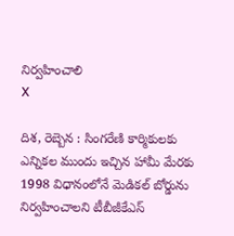నిర్వహించాలి
X

దిశ, రెబ్బెన : సింగరేణి కార్మికులకు ఎన్నికల ముందు ఇచ్చిన హామీ మేరకు 1998 విధానంలోనే మెడికల్ బోర్డును నిర్వహించాలని టీబీజీకేఎస్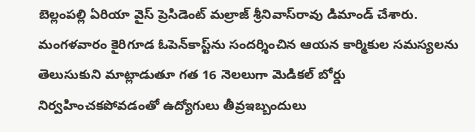బెల్లంపల్లి ఏరియా వైస్ ప్రెసిడెంట్ మల్రాజ్ శ్రీనివాస్‌రావు డిమాండ్ చేశారు. మంగళవారం కైరిగూడ ఓపెన్‌కాస్ట్‌ను సందర్శించిన ఆయన కార్మికుల సమస్యలను తెలుసుకుని మాట్లాడుతూ గత 16 నెలలుగా మెడికల్ బోర్డు నిర్వహించకపోవడంతో ఉద్యోగులు తీవ్రఇబ్బందులు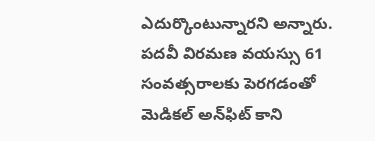ఎదుర్కొంటున్నారని అన్నారు. పదవీ విరమణ వయస్సు 61 సంవత్సరాలకు పెరగడంతో మెడికల్ అన్‌ఫిట్ కాని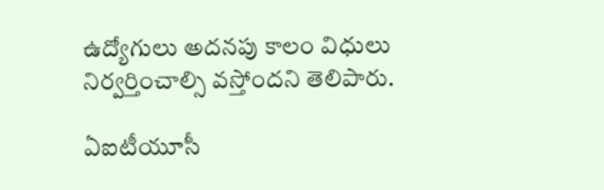ఉద్యోగులు అదనపు కాలం విధులు నిర్వర్తించాల్సి వస్తోందని తెలిపారు.

ఏఐటీయూసీ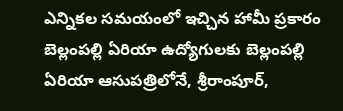ఎన్నికల సమయంలో ఇచ్చిన హామీ ప్రకారం బెల్లంపల్లి ఏరియా ఉద్యోగులకు బెల్లంపల్లి ఏరియా ఆసుపత్రిలోనే, శ్రీరాంపూర్,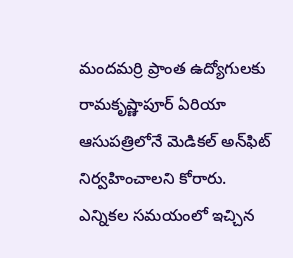మందమర్రి ప్రాంత ఉద్యోగులకు రామకృష్ణాపూర్ ఏరియా ఆసుపత్రిలోనే మెడికల్ అన్‌ఫిట్ నిర్వహించాలని కోరారు. ఎన్నికల సమయంలో ఇచ్చిన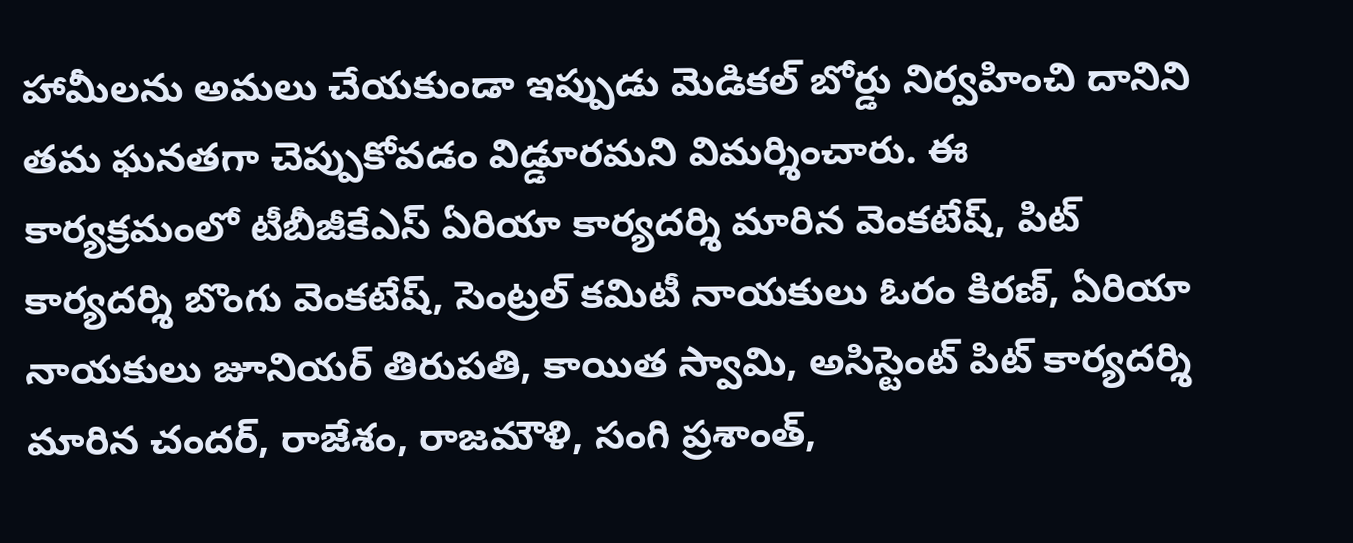హామీలను అమలు చేయకుండా ఇప్పుడు మెడికల్ బోర్డు నిర్వహించి దానిని తమ ఘనతగా చెప్పుకోవడం విడ్డూరమని విమర్శించారు. ఈ కార్యక్రమంలో టీబీజీకేఎస్ ఏరియా కార్యదర్శి మారిన వెంకటేష్, పిట్ కార్యదర్శి బొంగు వెంకటేష్, సెంట్రల్ కమిటీ నాయకులు ఓరం కిరణ్, ఏరియా నాయకులు జూనియర్ తిరుపతి, కాయిత స్వామి, అసిస్టెంట్ పిట్ కార్యదర్శి మారిన చందర్, రాజేశం, రాజమౌళి, సంగి ప్రశాంత్,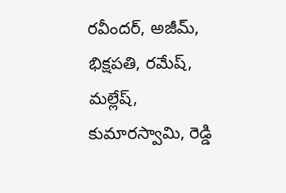రవీందర్, అజీమ్, భిక్షపతి, రమేష్, మల్లేష్, కుమారస్వామి, రెడ్డి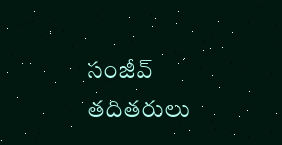సంజీవ్ తదితరులు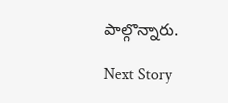పాల్గొన్నారు.

Next Story